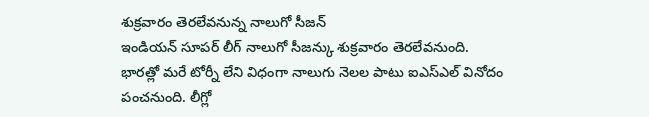శుక్రవారం తెరలేవనున్న నాలుగో సీజన్
ఇండియన్ సూపర్ లీగ్ నాలుగో సీజన్కు శుక్రవారం తెరలేవనుంది. భారత్లో మరే టోర్నీ లేని విధంగా నాలుగు నెలల పాటు ఐఎస్ఎల్ వినోదం పంచనుంది. లీగ్లో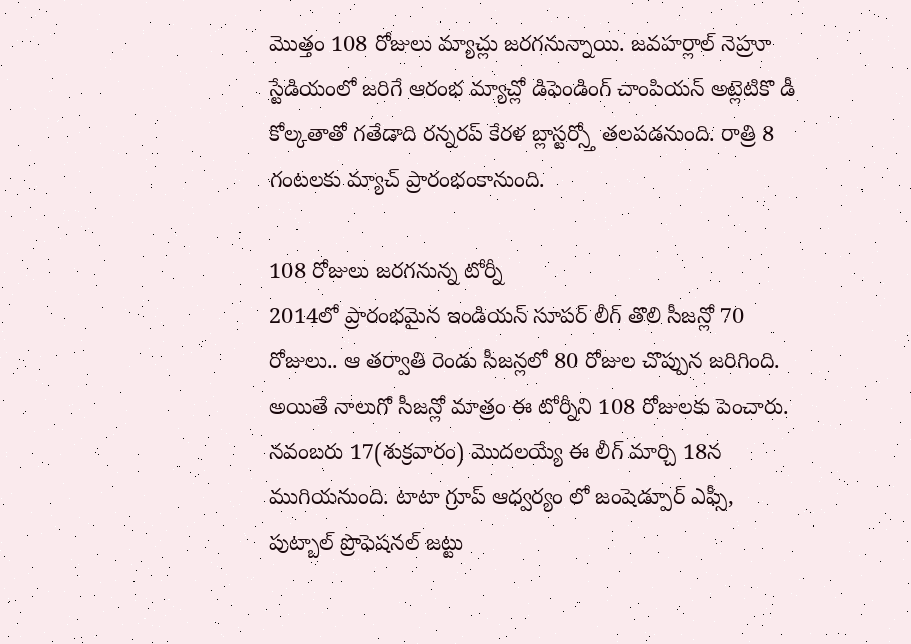మొత్తం 108 రోజులు మ్యాచ్లు జరగనున్నాయి. జవహర్లాల్ నెహ్రూ స్టేడియంలో జరిగే ఆరంభ మ్యాచ్లో డిఫెండింగ్ చాంపియన్ అట్లెటికొ డీ కోల్కతాతో గతేడాది రన్నరప్ కేరళ బ్లాస్టర్స్తో తలపడనుంది. రాత్రి 8 గంటలకు మ్యాచ్ ప్రారంభంకానుంది.

108 రోజులు జరగనున్న టోర్నీ
2014లో ప్రారంభమైన ఇండియన్ సూపర్ లీగ్ తొలి సీజన్లో 70 రోజులు.. ఆ తర్వాతి రెండు సీజన్లలో 80 రోజుల చొప్పున జరిగింది. అయితే నాలుగో సీజన్లో మాత్రం ఈ టోర్నీని 108 రోజులకు పెంచారు. నవంబరు 17(శుక్రవారం) మొదలయ్యే ఈ లీగ్ మార్చి 18న ముగియనుంది. టాటా గ్రూప్ ఆధ్వర్యం లో జంషెడ్పూర్ ఎఫ్సీ, పుట్బాల్ ప్రొఫెషనల్ జట్టు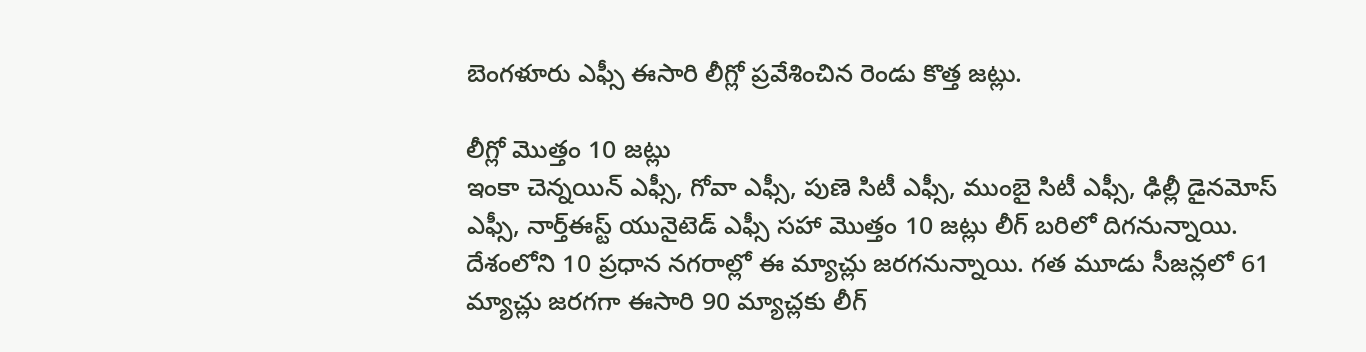బెంగళూరు ఎఫ్సీ ఈసారి లీగ్లో ప్రవేశించిన రెండు కొత్త జట్లు.

లీగ్లో మొత్తం 10 జట్లు
ఇంకా చెన్నయిన్ ఎఫ్సీ, గోవా ఎఫ్సీ, పుణె సిటీ ఎఫ్సీ, ముంబై సిటీ ఎఫ్సీ, ఢిల్లీ డైనమోస్ ఎఫ్సీ, నార్త్ఈస్ట్ యునైటెడ్ ఎఫ్సీ సహా మొత్తం 10 జట్లు లీగ్ బరిలో దిగనున్నాయి. దేశంలోని 10 ప్రధాన నగరాల్లో ఈ మ్యాచ్లు జరగనున్నాయి. గత మూడు సీజన్లలో 61 మ్యాచ్లు జరగగా ఈసారి 90 మ్యాచ్లకు లీగ్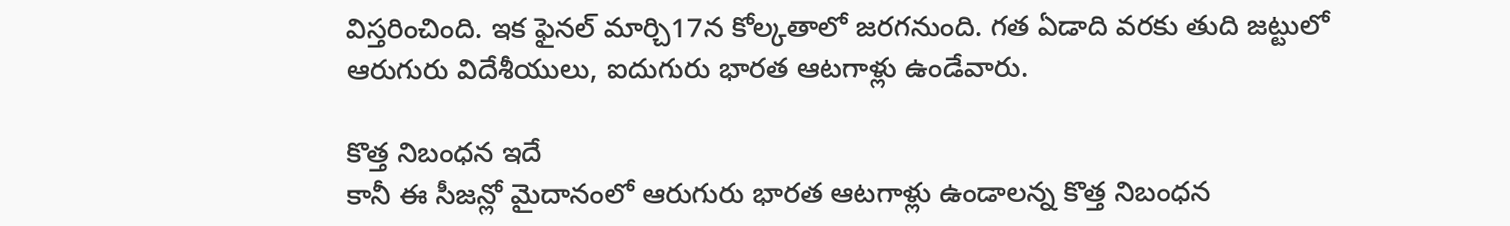విస్తరించింది. ఇక ఫైనల్ మార్చి17న కోల్కతాలో జరగనుంది. గత ఏడాది వరకు తుది జట్టులో ఆరుగురు విదేశీయులు, ఐదుగురు భారత ఆటగాళ్లు ఉండేవారు.

కొత్త నిబంధన ఇదే
కానీ ఈ సీజన్లో మైదానంలో ఆరుగురు భారత ఆటగాళ్లు ఉండాలన్న కొత్త నిబంధన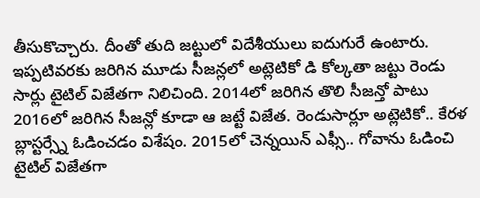తీసుకొచ్చారు. దీంతో తుది జట్టులో విదేశీయులు ఐదుగురే ఉంటారు. ఇప్పటివరకు జరిగిన మూడు సీజన్లలో అట్లెటికో డి కోల్కతా జట్టు రెండు సార్లు టైటిల్ విజేతగా నిలిచింది. 2014లో జరిగిన తొలి సీజన్తో పాటు 2016లో జరిగిన సీజన్లో కూడా ఆ జట్టే విజేత. రెండుసార్లూ అట్లెటికో.. కేరళ బ్లాస్టర్స్నే ఓడించడం విశేషం. 2015లో చెన్నయిన్ ఎఫ్సీ.. గోవాను ఓడించి టైటిల్ విజేతగా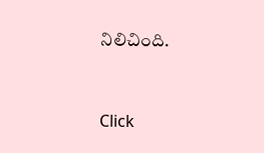నిలిచింది.


Click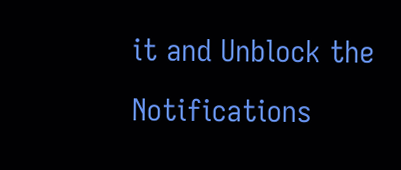it and Unblock the Notifications